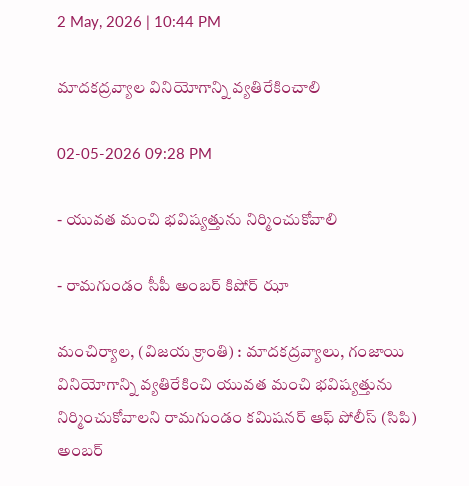2 May, 2026 | 10:44 PM

మాదకద్రవ్యాల వినియోగాన్ని వ్యతిరేకించాలి

02-05-2026 09:28 PM

- యువత మంచి భవిష్యత్తును నిర్మించుకోవాలి

- రామగుండం సీపీ అంబర్ కిషోర్ ఝా

మంచిర్యాల, (విజయ క్రాంతి) : మాదకద్రవ్యాలు, గంజాయి వినియోగాన్ని వ్యతిరేకించి యువత మంచి భవిష్యత్తును  నిర్మించుకోవాలని రామగుండం కమిషనర్ ఆఫ్ పోలీస్ (సిపి) అంబర్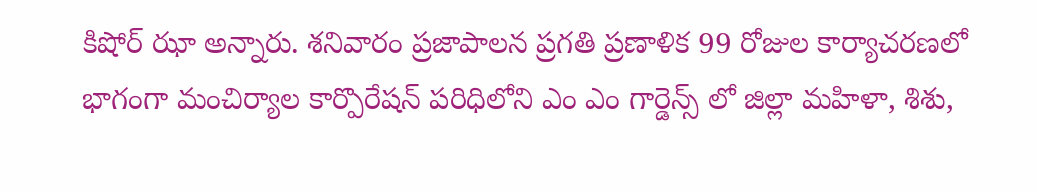కిషోర్ ఝా అన్నారు. శనివారం ప్రజాపాలన ప్రగతి ప్రణాళిక 99 రోజుల కార్యాచరణలో భాగంగా మంచిర్యాల కార్పొరేషన్ పరిధిలోని ఎం ఎం గార్డెన్స్ లో జిల్లా మహిళా, శిశు,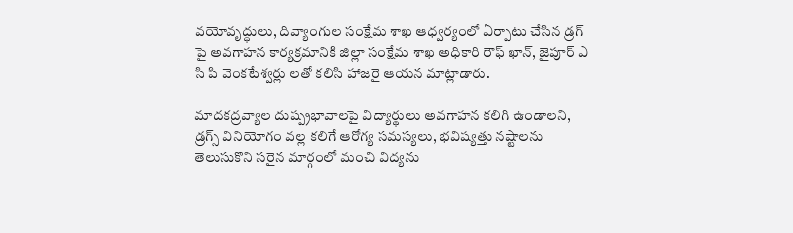వయోవృద్ధులు, దివ్యాంగుల సంక్షేమ శాఖ ఆధ్వర్యంలో ఏర్పాటు చేసిన డ్రగ్ పై అవగాహన కార్యక్రమానికి జిల్లా సంక్షేమ శాఖ అధికారి రౌఫ్ ఖాన్, జైపూర్ ఎ సి పి వెంకటేశ్వర్లు లతో కలిసి హాజరై ఆయన మాట్లాడారు.

మాదకద్రవ్యాల దుష్ప్రభావాలపై విద్యార్థులు అవగాహన కలిగి ఉండాలని, డ్రగ్స్ వినియోగం వల్ల కలిగే ఆరోగ్య సమస్యలు, భవిష్యత్తు నష్టాలను తెలుసుకొని సరైన మార్గంలో మంచి విద్యను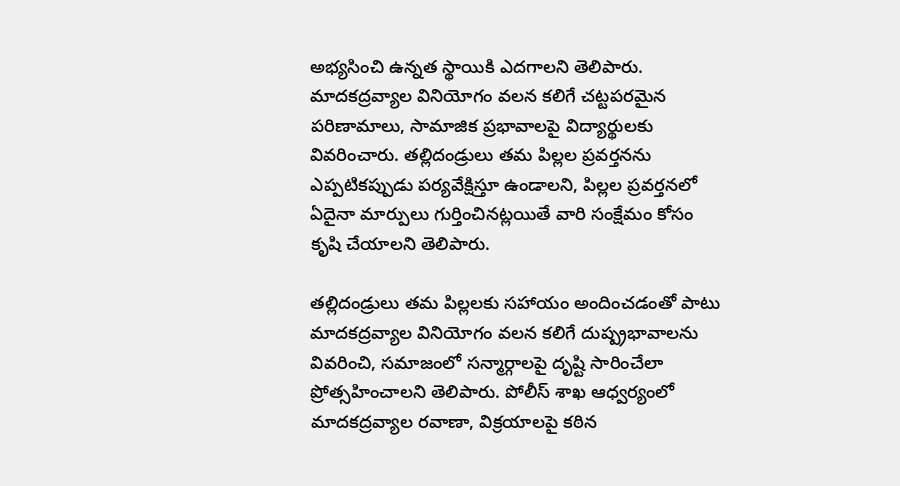అభ్యసించి ఉన్నత స్థాయికి ఎదగాలని తెలిపారు. మాదకద్రవ్యాల వినియోగం వలన కలిగే చట్టపరమైన పరిణామాలు, సామాజిక ప్రభావాలపై విద్యార్థులకు వివరించారు. తల్లిదండ్రులు తమ పిల్లల ప్రవర్తనను ఎప్పటికప్పుడు పర్యవేక్షిస్తూ ఉండాలని, పిల్లల ప్రవర్తనలో ఏదైనా మార్పులు గుర్తించినట్లయితే వారి సంక్షేమం కోసం కృషి చేయాలని తెలిపారు.

తల్లిదండ్రులు తమ పిల్లలకు సహాయం అందించడంతో పాటు మాదకద్రవ్యాల వినియోగం వలన కలిగే దుష్ప్రభావాలను వివరించి, సమాజంలో సన్మార్గాలపై దృష్టి సారించేలా ప్రోత్సహించాలని తెలిపారు. పోలీస్ శాఖ ఆధ్వర్యంలో మాదకద్రవ్యాల రవాణా, విక్రయాలపై కఠిన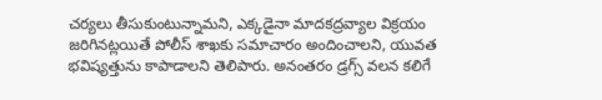చర్యలు తీసుకుంటున్నామని, ఎక్కడైనా మాదకద్రవ్యాల విక్రయం జరిగినట్లయితే పోలీస్ శాఖకు సమాచారం అందించాలని, యువత భవిష్యత్తును కాపాడాలని తెలిపారు. అనంతరం డ్రగ్స్ వలన కలిగే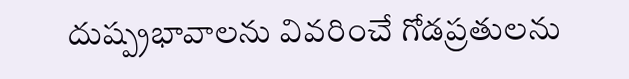దుష్ప్రభావాలను వివరించే గోడప్రతులను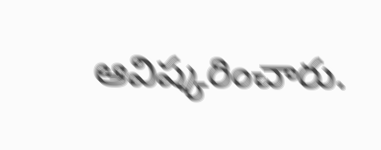ఆవిష్కరించారు.